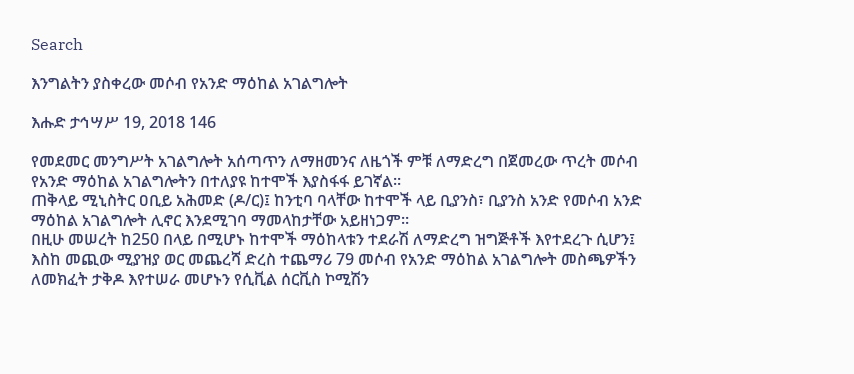Search

እንግልትን ያስቀረው መሶብ የአንድ ማዕከል አገልግሎት

እሑድ ታኅሣሥ 19, 2018 146

የመደመር መንግሥት አገልግሎት አሰጣጥን ለማዘመንና ለዜጎች ምቹ ለማድረግ በጀመረው ጥረት መሶብ የአንድ ማዕከል አገልግሎትን በተለያዩ ከተሞች እያስፋፋ ይገኛል።
ጠቅላይ ሚኒስትር ዐቢይ አሕመድ (ዶ/ር)፤ ከንቲባ ባላቸው ከተሞች ላይ ቢያንስ፣ ቢያንስ አንድ የመሶብ አንድ ማዕከል አገልግሎት ሊኖር እንደሚገባ ማመላከታቸው አይዘነጋም።
በዚሁ መሠረት ከ250 በላይ በሚሆኑ ከተሞች ማዕከላቱን ተደራሽ ለማድረግ ዝግጅቶች እየተደረጉ ሲሆን፤ እስከ መጪው ሚያዝያ ወር መጨረሻ ድረስ ተጨማሪ 79 መሶብ የአንድ ማዕከል አገልግሎት መስጫዎችን ለመክፈት ታቅዶ እየተሠራ መሆኑን የሲቪል ሰርቪስ ኮሚሽን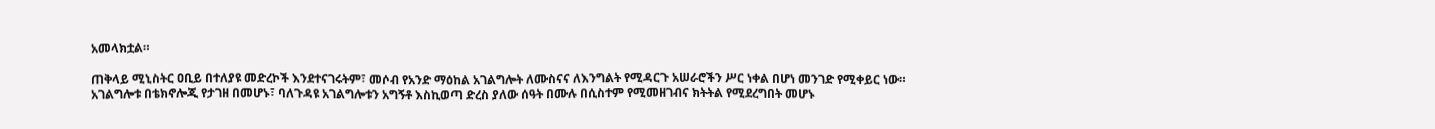አመላክቷል።

ጠቅላይ ሚኒስትር ዐቢይ በተለያዩ መድረኮች እንደተናገሩትም፣ መሶብ የአንድ ማዕከል አገልግሎት ለሙስናና ለእንግልት የሚዳርጉ አሠራሮችን ሥር ነቀል በሆነ መንገድ የሚቀይር ነው።
አገልግሎቱ በቴክኖሎጂ የታገዘ በመሆኑ፣ ባለጉዳዩ አገልግሎቱን አግኝቶ እስኪወጣ ድረስ ያለው ሰዓት በሙሉ በሲስተም የሚመዘገብና ክትትል የሚደረግበት መሆኑ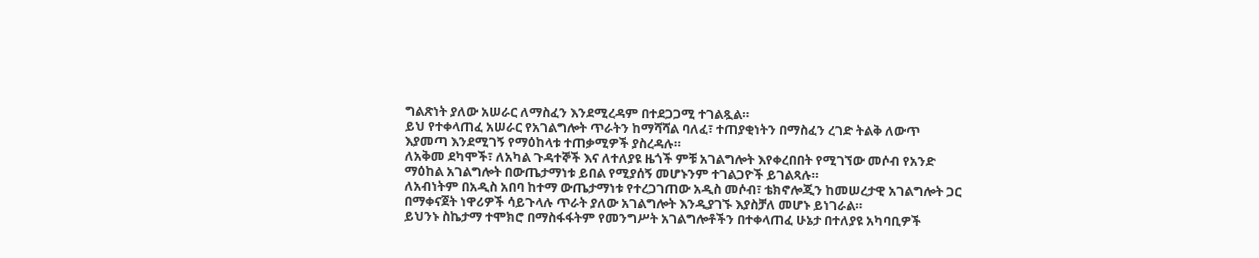ግልጽነት ያለው አሠራር ለማስፈን እንደሚረዳም በተደጋጋሚ ተገልጿል።
ይህ የተቀላጠፈ አሠራር የአገልግሎት ጥራትን ከማሻሻል ባለፈ፣ ተጠያቂነትን በማስፈን ረገድ ትልቅ ለውጥ እያመጣ እንደሚገኝ የማዕከላቱ ተጠቃሚዎች ያስረዳሉ።
ለአቅመ ደካሞች፣ ለአካል ጉዳተኞች እና ለተለያዩ ዜጎች ምቹ አገልግሎት እየቀረበበት የሚገኘው መሶብ የአንድ ማዕከል አገልግሎት በውጤታማነቱ ይበል የሚያሰኝ መሆኑንም ተገልጋዮች ይገልጻሉ።
ለአብነትም በአዲስ አበባ ከተማ ውጤታማነቱ የተረጋገጠው አዲስ መሶብ፣ ቴክኖሎጂን ከመሠረታዊ አገልግሎት ጋር በማቀናጀት ነዋሪዎች ሳይጉላሉ ጥራት ያለው አገልግሎት እንዲያገኙ እያስቻለ መሆኑ ይነገራል።
ይህንኑ ስኬታማ ተሞክሮ በማስፋፋትም የመንግሥት አገልግሎቶችን በተቀላጠፈ ሁኔታ በተለያዩ አካባቢዎች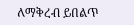ለማቅረብ ይበልጥ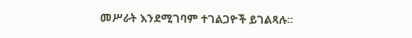መሥራት እንደሚገባም ተገልጋዮች ይገልጻሉ።